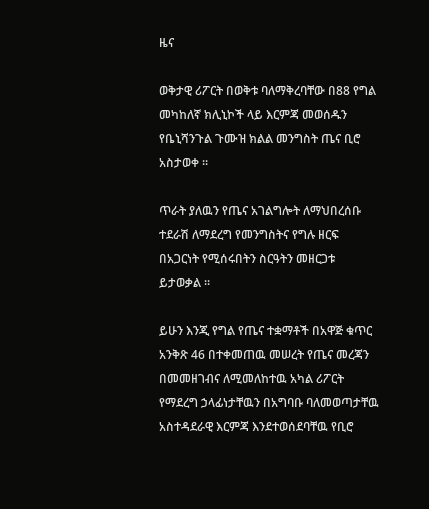ዜና

ወቅታዊ ሪፖርት በወቅቱ ባለማቅረባቸው በ88 የግል መካከለኛ ክሊኒኮች ላይ እርምጃ መወሰዱን የቤኒሻንጉል ጉሙዝ ክልል መንግስት ጤና ቢሮ አስታወቀ ።

ጥራት ያለዉን የጤና አገልግሎት ለማህበረሰቡ ተደራሽ ለማደረግ የመንግስትና የግሉ ዘርፍ በአጋርነት የሚሰሩበትን ስርዓትን መዘርጋቱ ይታወቃል ።

ይሁን እንጂ የግል የጤና ተቋማቶች በአዋጅ ቁጥር አንቅጽ 46 በተቀመጠዉ መሠረት የጤና መረጃን በመመዘገብና ለሚመለከተዉ አካል ሪፖርት የማደረግ ኃላፊነታቸዉን በአግባቡ ባለመወጣታቸዉ አስተዳደራዊ እርምጃ እንደተወሰደባቸዉ የቢሮ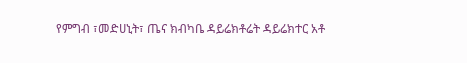የምግብ ፣መድሀኒት፣ ጤና ክብካቤ ዳይሬክቶሬት ዳይሬክተር አቶ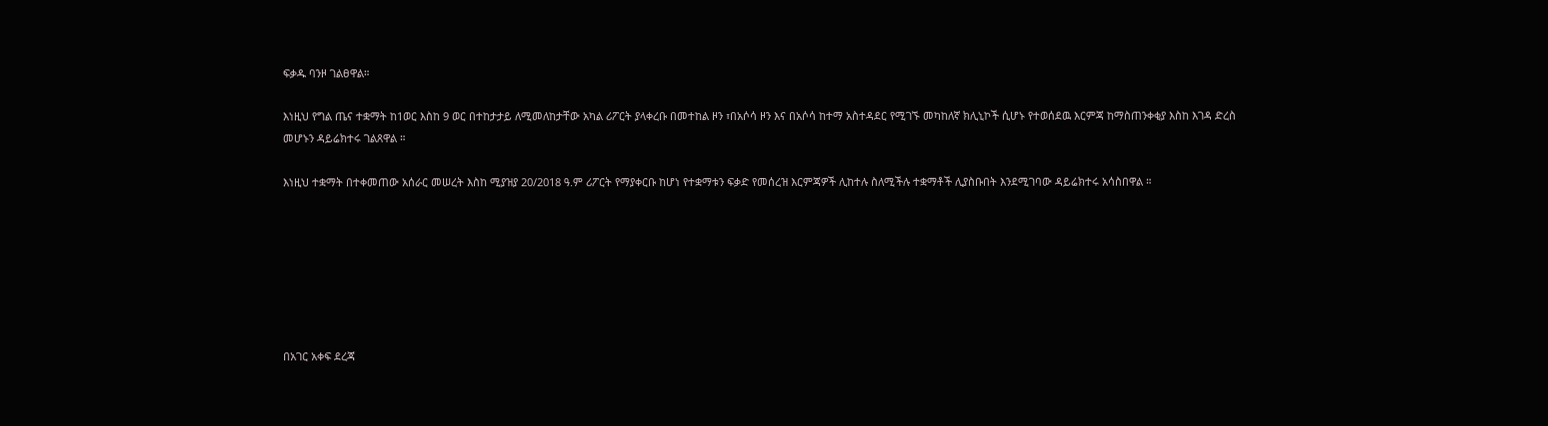ፍቃዱ ባንዞ ገልፀዋል።

እነዚህ የግል ጤና ተቋማት ከ1ወር እስከ 9 ወር በተከታታይ ለሚመለከታቸው አካል ሪፖርት ያላቀረቡ በመተከል ዞን ፣በአሶሳ ዞን እና በአሶሳ ከተማ አስተዳደር የሚገኙ መካከለኛ ክሊኒኮች ሲሆኑ የተወሰደዉ እርምጃ ከማስጠንቀቂያ እስከ እገዳ ድረስ መሆኑን ዳይሬክተሩ ገልጸዋል ።

እነዚህ ተቋማት በተቀመጠው አሰራር መሠረት እስከ ሚያዝያ 20/2018 ዓ.ም ሪፖርት የማያቀርቡ ከሆነ የተቋማቱን ፍቃድ የመሰረዝ እርምጃዎች ሊከተሉ ስለሚችሉ ተቋማቶች ሊያስቡበት እንደሚገባው ዳይሬክተሩ አሳስበዋል ።







በአገር አቀፍ ደረጃ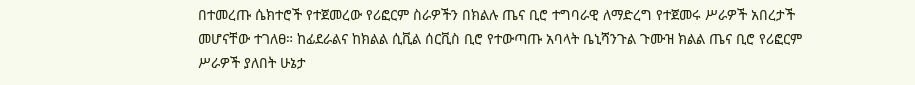በተመረጡ ሴክተሮች የተጀመረው የሪፎርም ስራዎችን በክልሉ ጤና ቢሮ ተግባራዊ ለማድረግ የተጀመሩ ሥራዎች አበረታች መሆናቸው ተገለፀ። ከፊደራልና ከክልል ሲቪል ሰርቪስ ቢሮ የተውጣጡ አባላት ቤኒሻንጉል ጉሙዝ ክልል ጤና ቢሮ የሪፎርም ሥራዎች ያለበት ሁኔታ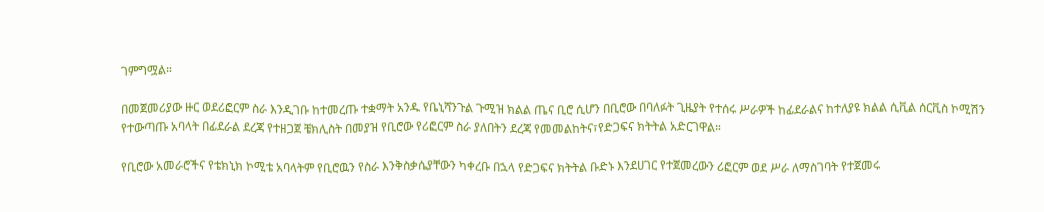ገምግሟል።

በመጀመሪያው ዙር ወደሪፎርም ስራ እንዲገቡ ከተመረጡ ተቋማት አንዱ የቤኒሻንጉል ጉሚዝ ክልል ጤና ቢሮ ሲሆን በቢሮው በባለፉት ጊዜያት የተሰሩ ሥራዎች ከፊደራልና ከተለያዩ ክልል ሲቪል ሰርቪስ ኮሚሽን የተውጣጡ አባላት በፊደራል ደረጃ የተዘጋጀ ቼክሊስት በመያዝ የቢሮው የሪፎርም ስራ ያለበትን ደረጃ የመመልከትና፣የድጋፍና ክትትል አድርገዋል።

የቢሮው አመራሮችና የቴክኒክ ኮሚቴ አባላትም የቢሮዉን የስራ እንቅስቃሴያቸውን ካቀረቡ በኋላ የድጋፍና ክትትል ቡድኑ እንደሀገር የተጀመረውን ሪፎርም ወደ ሥራ ለማስገባት የተጀመሩ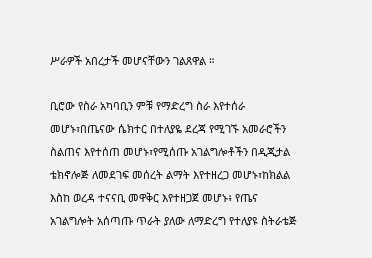ሥራዎች አበረታች መሆናቸውን ገልጸዋል ።

ቢሮው የስራ አካባቢን ምቹ የማድረግ ስራ እየተሰራ መሆኑ፣በጤናው ሴክተር በተለያዬ ደረጃ የሚገኙ አመራሮችን ስልጠና እየተሰጠ መሆኑ፣የሚሰጡ አገልግሎቶችን በዲጂታል ቴክኖሎጅ ለመደገፍ መሰረት ልማት እየተዘረጋ መሆኑ፣ከክልል እስከ ወረዳ ተናናቢ መዋቅር እየተዘጋጀ መሆኑ፥ የጤና አገልግሎት አሰጣጡ ጥራት ያለው ለማድረግ የተለያዩ ስትራቴጅ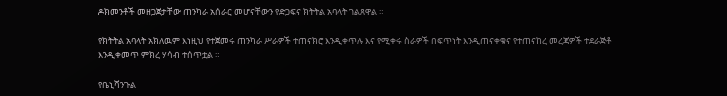ዶክመንቶች መዘጋጀታቸው ጠንካራ አሰራር መሆናቸውን የድጋፍና ክትትል አባላት ገልጸዋል ።

የክትትል አባላት አክለዉም እነዚህ የተጀመሩ ጠንካራ ሥራዎች ተጠናክሮ እንዲቀጥሉ እና የሚቀሩ ስራዎች በፍጥነት እንዲጠናቀቁና የተጠናከረ መረጃዎች ተደራጅቶ እንዲቀመጥ ምክረ ሃሳብ ተሰጥቷል ።

የቤኒሻንጉል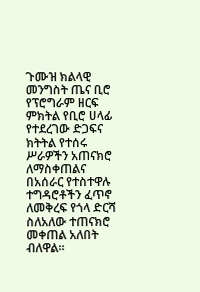ጉሙዝ ክልላዊ መንግስት ጤና ቢሮ የፕሮግራም ዘርፍ ምክትል የቢሮ ሀላፊ የተደረገው ድጋፍና ክትትል የተሰሩ ሥራዎችን አጠናክሮ ለማስቀጠልና በአሰራር የተስተዋሉ ተግዳሮቶችን ፈጥኖ ለመቅረፍ የጎላ ድርሻ ስለአለው ተጠናክሮ መቀጠል አለበት ብለዋል።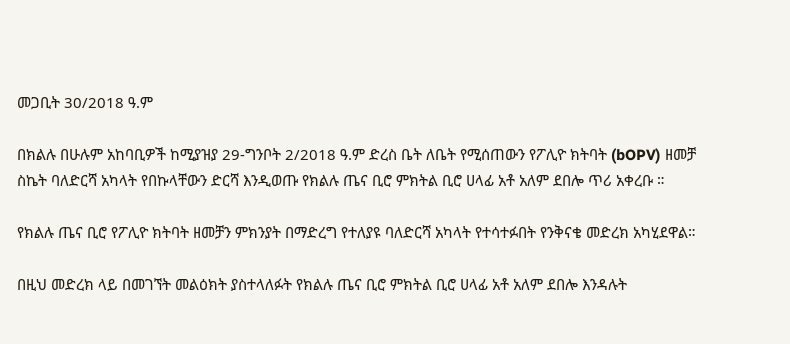መጋቢት 30/2018 ዓ.ም

በክልሉ በሁሉም አከባቢዎች ከሚያዝያ 29-ግንቦት 2/2018 ዓ.ም ድረስ ቤት ለቤት የሚሰጠውን የፖሊዮ ክትባት (bOPV) ዘመቻ ስኬት ባለድርሻ አካላት የበኩላቸውን ድርሻ እንዲወጡ የክልሉ ጤና ቢሮ ምክትል ቢሮ ሀላፊ አቶ አለም ደበሎ ጥሪ አቀረቡ ።

የክልሉ ጤና ቢሮ የፖሊዮ ክትባት ዘመቻን ምክንያት በማድረግ የተለያዩ ባለድርሻ አካላት የተሳተፉበት የንቅናቄ መድረክ አካሂደዋል።

በዚህ መድረክ ላይ በመገኘት መልዕክት ያስተላለፉት የክልሉ ጤና ቢሮ ምክትል ቢሮ ሀላፊ አቶ አለም ደበሎ እንዳሉት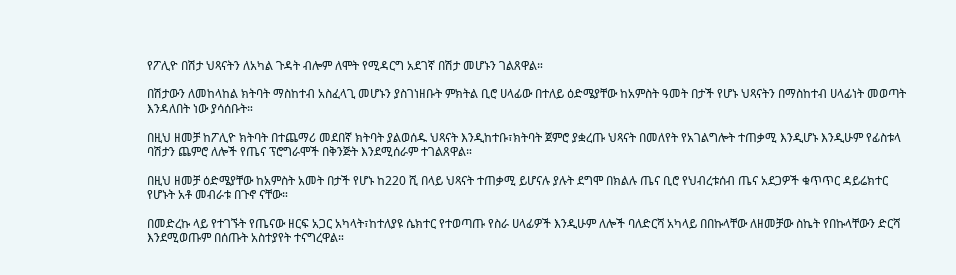የፖሊዮ በሽታ ህጻናትን ለአካል ጉዳት ብሎም ለሞት የሚዳርግ አደገኛ በሽታ መሆኑን ገልጸዋል።

በሽታውን ለመከላከል ክትባት ማስከተብ አስፈላጊ መሆኑን ያስገነዘቡት ምክትል ቢሮ ሀላፊው በተለይ ዕድሜያቸው ከአምስት ዓመት በታች የሆኑ ህጻናትን በማስከተብ ሀላፊነት መወጣት እንዳለበት ነው ያሳሰቡት።

በዚህ ዘመቻ ከፖሊዮ ክትባት በተጨማሪ መደበኛ ክትባት ያልወሰዱ ህጻናት እንዲከተቡ፣ክትባት ጀምሮ ያቋረጡ ህጻናት በመለየት የአገልግሎት ተጠቃሚ እንዲሆኑ እንዲሁም የፊስቱላ ባሽታን ጨምሮ ለሎች የጤና ፕሮግራሞች በቅንጅት እንደሚሰራም ተገልጸዋል።

በዚህ ዘመቻ ዕድሜያቸው ከአምስት አመት በታች የሆኑ ከ220 ሺ በላይ ህጻናት ተጠቃሚ ይሆናሉ ያሉት ደግሞ በክልሉ ጤና ቢሮ የህብረቱሰብ ጤና አደጋዎች ቁጥጥር ዳይሬክተር የሆኑት አቶ መብራቱ በጉኖ ናቸው።

በመድረኩ ላይ የተገኙት የጤናው ዘርፍ አጋር አካላት፣ከተለያዩ ሴክተር የተወጣጡ የስራ ሀላፊዎች እንዲሁም ለሎች ባለድርሻ አካላይ በበኩላቸው ለዘመቻው ስኬት የበኩላቸውን ድርሻ እንደሚወጡም በሰጡት አስተያየት ተናግረዋል።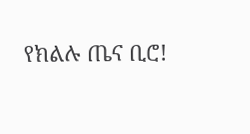የክልሉ ጤና ቢሮ!